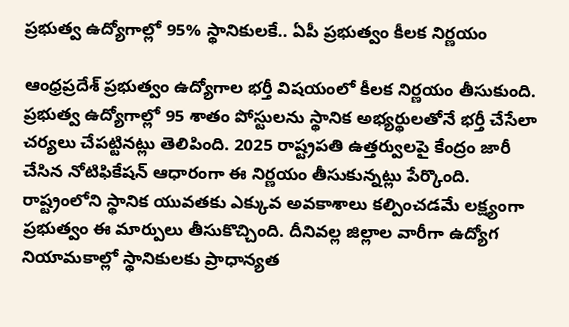ప్రభుత్వ ఉద్యోగాల్లో 95% స్థానికులకే.. ఏపీ ప్రభుత్వం కీలక నిర్ణయం

ఆంధ్రప్రదేశ్‌ ప్రభుత్వం ఉద్యోగాల భర్తీ విషయంలో కీలక నిర్ణయం తీసుకుంది. ప్రభుత్వ ఉద్యోగాల్లో 95 శాతం పోస్టులను స్థానిక అభ్యర్థులతోనే భర్తీ చేసేలా చర్యలు చేపట్టినట్లు తెలిపింది. 2025 రాష్ట్రపతి ఉత్తర్వులపై కేంద్రం జారీ చేసిన నోటిఫికేషన్‌ ఆధారంగా ఈ నిర్ణయం తీసుకున్నట్లు పేర్కొంది. రాష్ట్రంలోని స్థానిక యువతకు ఎక్కువ అవకాశాలు కల్పించడమే లక్ష్యంగా ప్రభుత్వం ఈ మార్పులు తీసుకొచ్చింది. దీనివల్ల జిల్లాల వారీగా ఉద్యోగ నియామకాల్లో స్థానికులకు ప్రాధాన్యత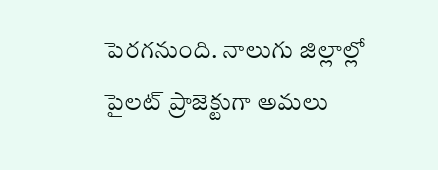పెరగనుంది. నాలుగు జిల్లాల్లో పైలట్‌ ప్రాజెక్టుగా అమలు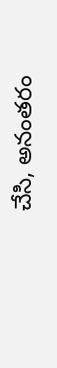చేసి, అనంతరం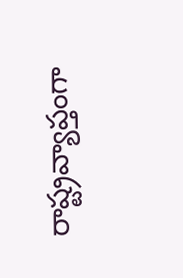రాష్ట్రవ్యాప్తంగా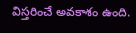విస్తరించే అవకాశం ఉంది.